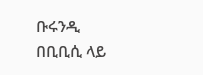ቡሩንዲ በቢቢሲ ላይ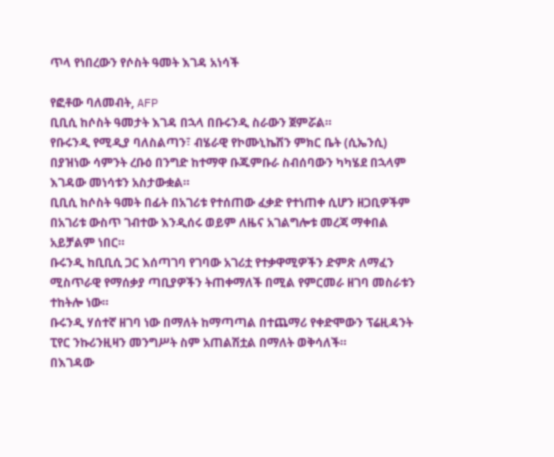ጥላ የነበረውን የሶስት ዓመት እገዳ አነሳች

የፎቶው ባለመብት, AFP
ቢቢሲ ከሶስት ዓመታት እገዳ በኋላ በቡሩንዲ ስራውን ጀምሯል።
የቡሩንዲ የሚዲያ ባለስልጣን፣ ብሄራዊ የኮሙኒኬሽን ምክር ቤት (ሲኤንሲ) በያዝነው ሳምንት ረቡዕ በንግድ ከተማዋ ቡጁምቡራ ስብሰባውን ካካሄደ በኋላም እገዳው መነሳቱን አስታውቋል።
ቢቢሲ ከሶስት ዓመት በፊት በአገሪቱ የተሰጠው ፈቃድ የተነጠቀ ሲሆን ዘጋቢዎችም በአገሪቱ ውስጥ ገብተው እንዲሰሩ ወይም ለዜና አገልግሎቱ መረጃ ማቀበል አይቻልም ነበር።
ቡሩንዲ ከቢቢሲ ጋር እሰጣገባ የገባው አገሪቷ የተቃዋሚዎችን ድምጽ ለማፈን ሚስጥራዊ የማሰቃያ ጣቢያዎችን ትጠቀማለች በሚል የምርመራ ዘገባ መስራቱን ተከትሎ ነው።
ቡሩንዲ ሃሰተኛ ዘገባ ነው በማለት ከማጣጣል በተጨማሪ የቀድሞውን ፕሬዚዳንት ፒየር ንኩሪንዚዛን መንግሥት ስም አጠልሽቷል በማለት ወቅሳለች።
በእገዳው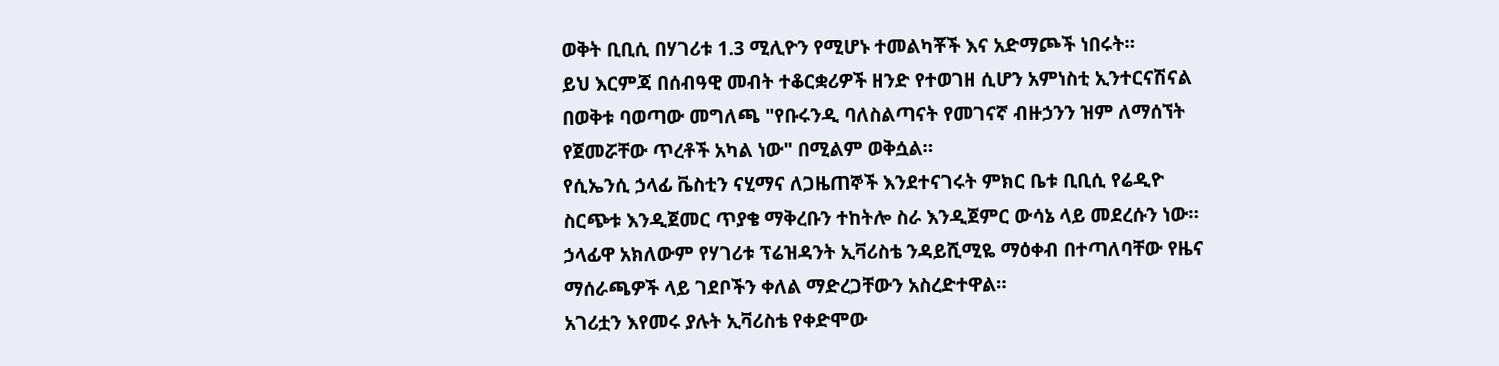ወቅት ቢቢሲ በሃገሪቱ 1.3 ሚሊዮን የሚሆኑ ተመልካቾች እና አድማጮች ነበሩት።
ይህ እርምጃ በሰብዓዊ መብት ተቆርቋሪዎች ዘንድ የተወገዘ ሲሆን አምነስቲ ኢንተርናሽናል በወቅቱ ባወጣው መግለጫ "የቡሩንዲ ባለስልጣናት የመገናኛ ብዙኃንን ዝም ለማሰኘት የጀመሯቸው ጥረቶች አካል ነው" በሚልም ወቅሷል።
የሲኤንሲ ኃላፊ ቬስቲን ናሂማና ለጋዜጠኞች እንደተናገሩት ምክር ቤቱ ቢቢሲ የሬዲዮ ስርጭቱ እንዲጀመር ጥያቄ ማቅረቡን ተከትሎ ስራ እንዲጀምር ውሳኔ ላይ መደረሱን ነው።
ኃላፊዋ አክለውም የሃገሪቱ ፕሬዝዳንት ኢቫሪስቴ ንዳይሺሚዬ ማዕቀብ በተጣለባቸው የዜና ማሰራጫዎች ላይ ገደቦችን ቀለል ማድረጋቸውን አስረድተዋል።
አገሪቷን እየመሩ ያሉት ኢቫሪስቴ የቀድሞው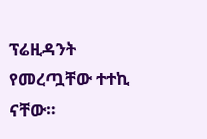ፕሬዚዳንት የመረጧቸው ተተኪ ናቸው።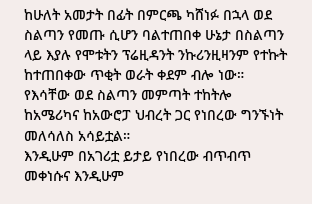ከሁለት አመታት በፊት በምርጫ ካሸነፉ በኋላ ወደ ስልጣን የመጡ ሲሆን ባልተጠበቀ ሁኔታ በስልጣን ላይ እያሉ የሞቱትን ፕሬዚዳንት ንኩሪንዚዛንም የተኩት ከተጠበቀው ጥቂት ወራት ቀደም ብሎ ነው።
የእሳቸው ወደ ስልጣን መምጣት ተከትሎ ከአሜሪካና ከአውሮፓ ህብረት ጋር የነበረው ግንኙነት መለሳለስ አሳይቷል።
እንዲሁም በአገሪቷ ይታይ የነበረው ብጥብጥ መቀነሱና እንዲሁም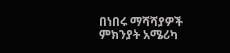በነበሩ ማሻሻያዎች ምክንያት አሜሪካ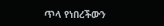ጥላ የነበረችውን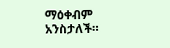ማዕቀብም አንስታለች።